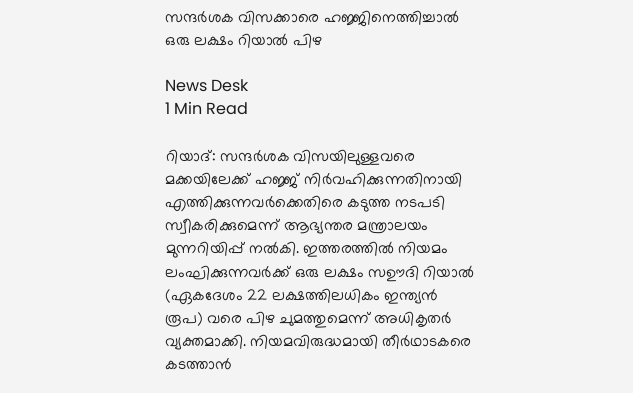സന്ദര്‍ശക വിസക്കാരെ ഹജ്ജിനെത്തിച്ചാല്‍ ഒരു ലക്ഷം റിയാല്‍ പിഴ

News Desk
1 Min Read

റിയാദ്: സന്ദര്‍ശക വിസയിലുള്ളവരെ മക്കയിലേക്ക് ഹജ്ജ് നിര്‍വഹിക്കുന്നതിനായി എത്തിക്കുന്നവര്‍ക്കെതിരെ കടുത്ത നടപടി സ്വീകരിക്കുമെന്ന് ആഭ്യന്തര മന്ത്രാലയം മുന്നറിയിപ്പ് നല്‍കി. ഇത്തരത്തില്‍ നിയമം ലംഘിക്കുന്നവര്‍ക്ക് ഒരു ലക്ഷം സഊദി റിയാല്‍ (ഏകദേശം 22 ലക്ഷത്തിലധികം ഇന്ത്യന്‍ രൂപ) വരെ പിഴ ചുമത്തുമെന്ന് അധികൃതര്‍ വ്യക്തമാക്കി. നിയമവിരുദ്ധമായി തീര്‍ഥാടകരെ കടത്താന്‍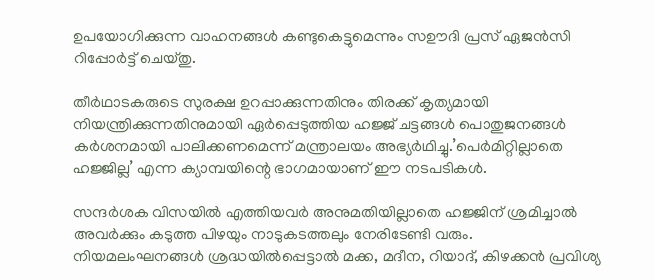ഉപയോഗിക്കുന്ന വാഹനങ്ങള്‍ കണ്ടുകെട്ടുമെന്നും സഊദി പ്രസ് ഏജന്‍സി റിപ്പോര്‍ട്ട് ചെയ്തു.

തീര്‍ഥാടകരുടെ സുരക്ഷ ഉറപ്പാക്കുന്നതിനും തിരക്ക് കൃത്യമായി നിയന്ത്രിക്കുന്നതിനുമായി ഏര്‍പ്പെടുത്തിയ ഹജ്ജ് ചട്ടങ്ങള്‍ പൊതുജനങ്ങള്‍ കര്‍ശനമായി പാലിക്കണമെന്ന് മന്ത്രാലയം അഭ്യര്‍ഥിച്ചു.’പെര്‍മിറ്റില്ലാതെ ഹജ്ജില്ല’ എന്ന ക്യാമ്പയിന്റെ ഭാഗമായാണ് ഈ നടപടികള്‍.

സന്ദര്‍ശക വിസയില്‍ എത്തിയവര്‍ അനുമതിയില്ലാതെ ഹജ്ജിന് ശ്രമിച്ചാല്‍ അവര്‍ക്കും കടുത്ത പിഴയും നാടുകടത്തലും നേരിടേണ്ടി വരും. നിയമലംഘനങ്ങള്‍ ശ്രദ്ധയില്‍പ്പെട്ടാല്‍ മക്ക, മദീന, റിയാദ്, കിഴക്കന്‍ പ്രവിശ്യ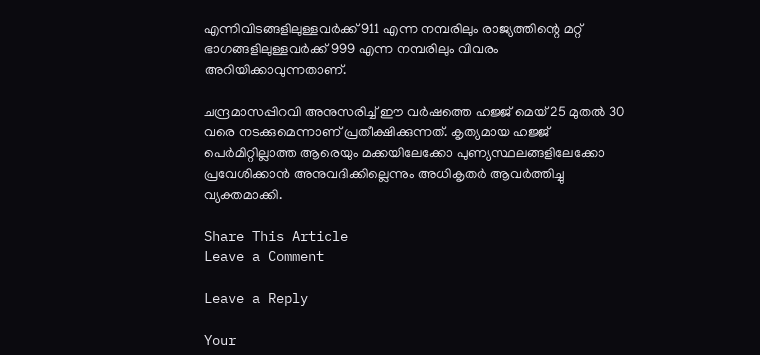എന്നിവിടങ്ങളിലുള്ളവര്‍ക്ക് 911 എന്ന നമ്പരിലും രാജ്യത്തിന്റെ മറ്റ് ഭാഗങ്ങളിലുള്ളവര്‍ക്ക് 999 എന്ന നമ്പരിലും വിവരം അറിയിക്കാവുന്നതാണ്.

ചന്ദ്രമാസപ്പിറവി അനുസരിച്ച് ഈ വര്‍ഷത്തെ ഹജ്ജ് മെയ് 25 മുതല്‍ 30 വരെ നടക്കുമെന്നാണ് പ്രതീക്ഷിക്കുന്നത്. കൃത്യമായ ഹജ്ജ് പെര്‍മിറ്റില്ലാത്ത ആരെയും മക്കയിലേക്കോ പുണ്യസ്ഥലങ്ങളിലേക്കോ പ്രവേശിക്കാന്‍ അനുവദിക്കില്ലെന്നും അധികൃതര്‍ ആവര്‍ത്തിച്ചു വ്യക്തമാക്കി.

Share This Article
Leave a Comment

Leave a Reply

Your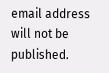email address will not be published.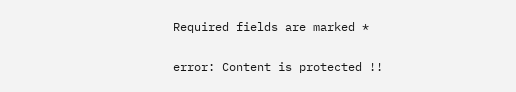Required fields are marked *

error: Content is protected !!